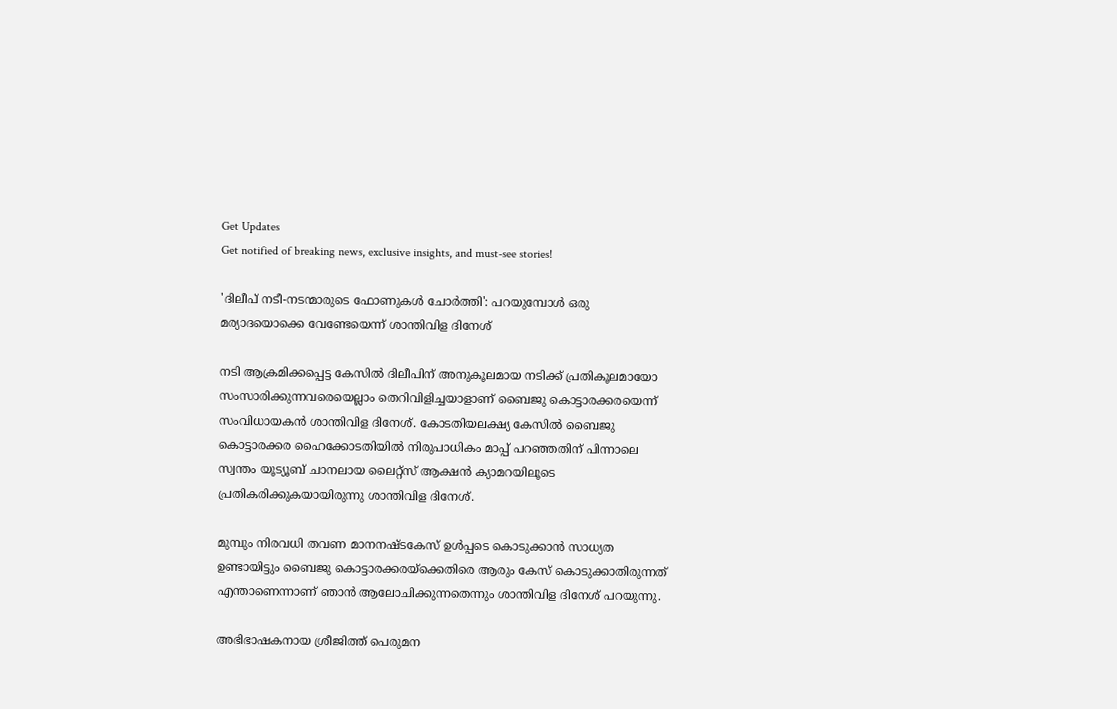Get Updates
Get notified of breaking news, exclusive insights, and must-see stories!

'ദിലീപ് നടീ-നടന്മാരുടെ ഫോണുകള്‍ ചോർത്തി': പറയുമ്പോള്‍ ഒരു മര്യാദയൊക്കെ വേണ്ടേയെന്ന് ശാന്തിവിള ദിനേശ്

നടി ആക്രമിക്കപ്പെട്ട കേസില്‍ ദിലീപിന് അനുകൂലമായ നടിക്ക് പ്രതികൂലമായോ സംസാരിക്കുന്നവരെയെല്ലാം തെറിവിളിച്ചയാളാണ് ബൈജു കൊട്ടാരക്കരയെന്ന് സംവിധായകന്‍ ശാന്തിവിള ദിനേശ്. കോടതിയലക്ഷ്യ കേസില്‍ ബൈജു കൊട്ടാരക്കര ഹൈക്കോടതിയില്‍ നിരുപാധികം മാപ്പ് പറഞ്ഞതിന് പിന്നാലെ സ്വന്തം യൂട്യൂബ് ചാനലായ ലൈറ്റ്സ് ആക്ഷന്‍ ക്യാമറയിലൂടെ പ്രതികരിക്കുകയായിരുന്നു ശാന്തിവിള ദിനേശ്.

മുമ്പും നിരവധി തവണ മാനനഷ്ടകേസ് ഉള്‍പ്പടെ കൊടുക്കാന്‍ സാധ്യത ഉണ്ടായിട്ടും ബൈജു കൊട്ടാരക്കരയ്ക്കെതിരെ ആരും കേസ് കൊടുക്കാതിരുന്നത് എന്താണെന്നാണ് ഞാന്‍ ആലോചിക്കുന്നതെന്നും ശാന്തിവിള ദിനേശ് പറയുന്നു.

അഭിഭാഷകനായ ശ്രീജിത്ത് പെരുമന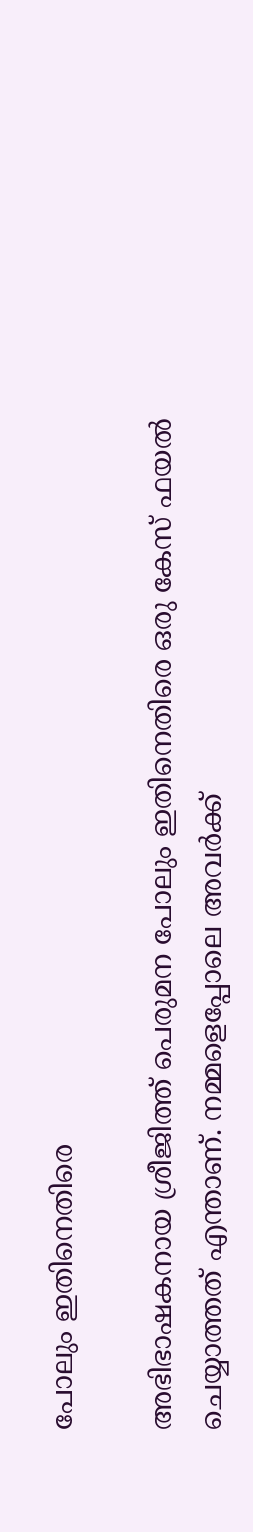പോലും ഇതിനെതിരെ

അഭിഭാഷകനായ ശ്രീജിത്ത് പെരുമന പോലും ഇതിനെതിരെ ഒരു കേസ് ഫയല്‍ ചെയ്യാത്തത് എന്താണ്. നമ്മളെപ്പോലെ അവർക്ക്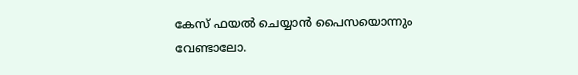കേസ് ഫയല്‍ ചെയ്യാന്‍ പൈസയൊന്നും വേണ്ടാലോ.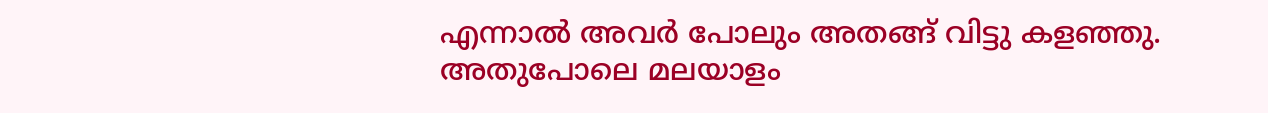എന്നാല്‍ അവർ പോലും അതങ്ങ് വിട്ടു കളഞ്ഞു. അതുപോലെ മലയാളം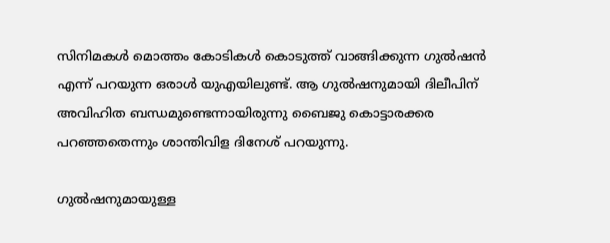സിനിമകള്‍ മൊത്തം കോടികള്‍ കൊടുത്ത് വാങ്ങിക്കുന്ന ഗുല്‍ഷന്‍ എന്ന് പറയുന്ന ഒരാള്‍ യുഎയിലുണ്ട്. ആ ഗുല്‍ഷനുമായി ദിലീപിന് അവിഹിത ബന്ധമുണ്ടെന്നായിരുന്നു ബൈജു കൊട്ടാരക്കര പറഞ്ഞതെന്നും ശാന്തിവിള ദിനേശ് പറയുന്നു.

ഗുല്‍ഷനുമായുള്ള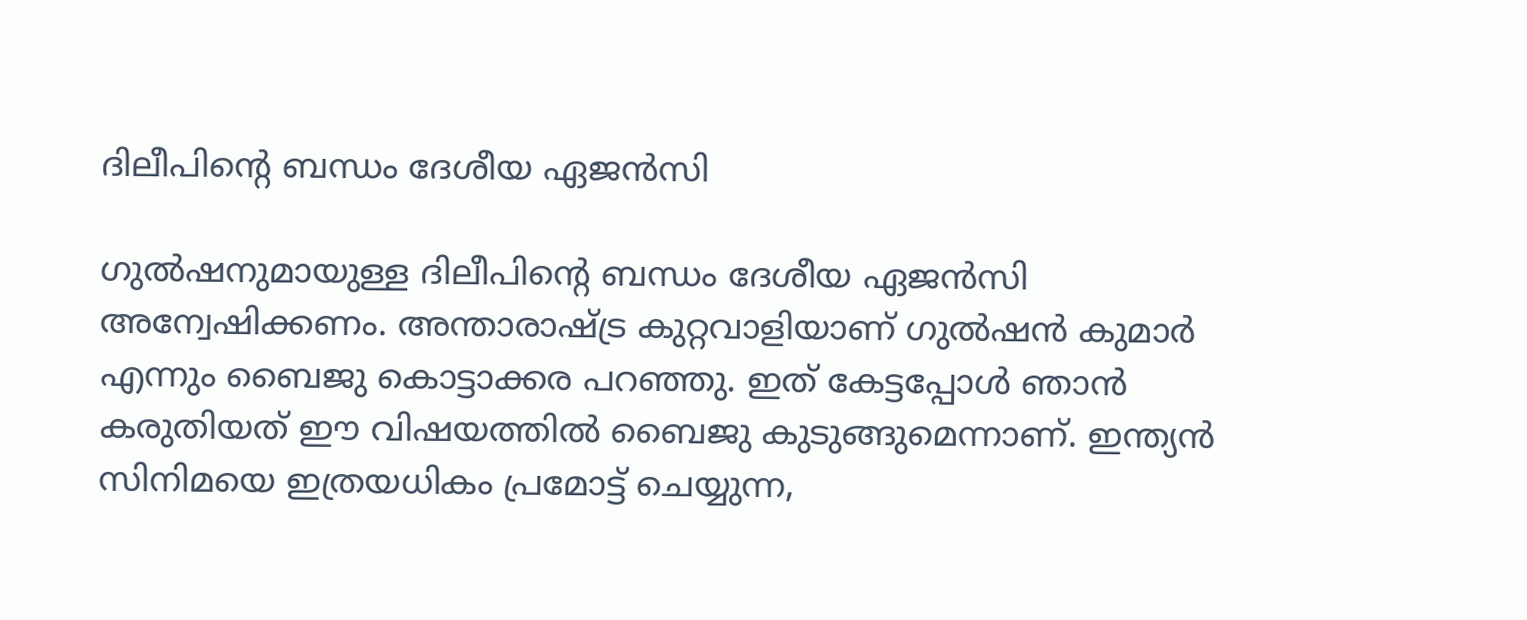ദിലീപിന്റെ ബന്ധം ദേശീയ ഏജന്‍സി

ഗുല്‍ഷനുമായുള്ള ദിലീപിന്റെ ബന്ധം ദേശീയ ഏജന്‍സി അന്വേഷിക്കണം. അന്താരാഷ്ട്ര കുറ്റവാളിയാണ് ഗുല്‍ഷന്‍ കുമാർ എന്നും ബൈജു കൊട്ടാക്കര പറഞ്ഞു. ഇത് കേട്ടപ്പോള്‍ ഞാന്‍ കരുതിയത് ഈ വിഷയത്തില്‍ ബൈജു കുടുങ്ങുമെന്നാണ്. ഇന്ത്യന്‍ സിനിമയെ ഇത്രയധികം പ്രമോട്ട് ചെയ്യുന്ന,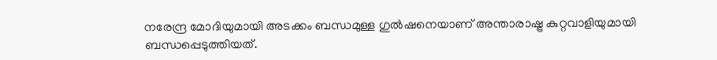നരേന്ദ്ര മോദിയുമായി അടക്കം ബന്ധമുള്ള ഗുല്‍ഷനെയാണ് അന്താരാഷ്ട്ര കുറ്റവാളിയുമായി ബന്ധപ്പെടുത്തിയത്.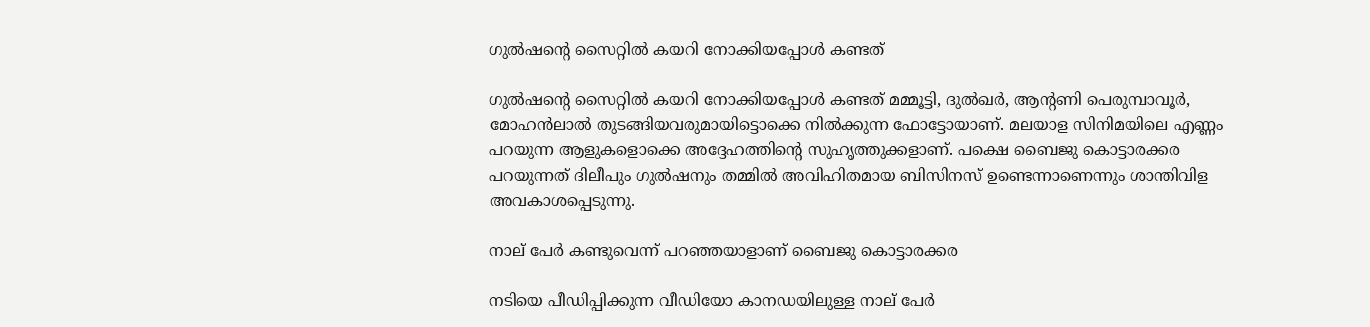ഗുല്‍ഷന്റെ സൈറ്റില്‍ കയറി നോക്കിയപ്പോള്‍ കണ്ടത്

ഗുല്‍ഷന്റെ സൈറ്റില്‍ കയറി നോക്കിയപ്പോള്‍ കണ്ടത് മമ്മൂട്ടി, ദുല്‍ഖർ, ആന്റണി പെരുമ്പാവൂർ, മോഹന്‍ലാല്‍ തുടങ്ങിയവരുമായിട്ടൊക്കെ നില്‍ക്കുന്ന ഫോട്ടോയാണ്. മലയാള സിനിമയിലെ എണ്ണം പറയുന്ന ആളുകളൊക്കെ അദ്ദേഹത്തിന്റെ സുഹൃത്തുക്കളാണ്. പക്ഷെ ബൈജു കൊട്ടാരക്കര പറയുന്നത് ദിലീപും ഗുല്‍ഷനും തമ്മില്‍ അവിഹിതമായ ബിസിനസ് ഉണ്ടെന്നാണെന്നും ശാന്തിവിള അവകാശപ്പെടുന്നു.

നാല് പേർ കണ്ടുവെന്ന് പറഞ്ഞയാളാണ് ബൈജു കൊട്ടാരക്കര

നടിയെ പീഡിപ്പിക്കുന്ന വീഡിയോ കാനഡയിലുള്ള നാല് പേർ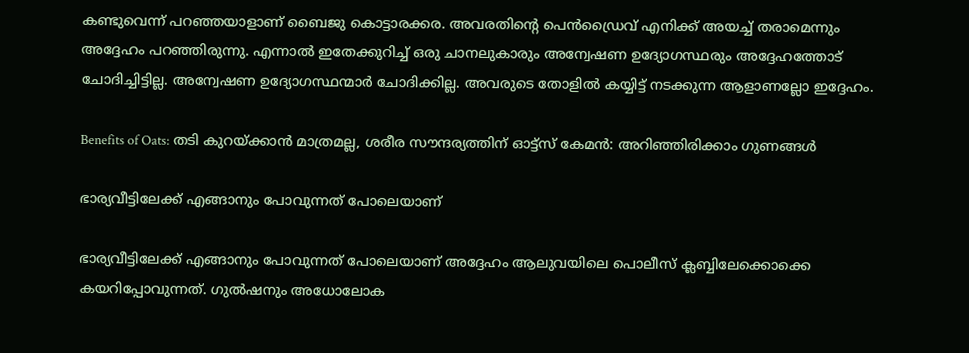കണ്ടുവെന്ന് പറഞ്ഞയാളാണ് ബൈജു കൊട്ടാരക്കര. അവരതിന്റെ പെന്‍ഡ്രൈവ് എനിക്ക് അയച്ച് തരാമെന്നും അദ്ദേഹം പറഞ്ഞിരുന്നു. എന്നാല്‍ ഇതേക്കുറിച്ച് ഒരു ചാനലുകാരും അന്വേഷണ ഉദ്യോഗസ്ഥരും അദ്ദേഹത്തോട് ചോദിച്ചിട്ടില്ല. അന്വേഷണ ഉദ്യോഗസ്ഥന്മാർ ചോദിക്കില്ല. അവരുടെ തോളില്‍ കയ്യിട്ട് നടക്കുന്ന ആളാണല്ലോ ഇദ്ദേഹം.

Benefits of Oats: തടി കുറയ്ക്കാന്‍ മാത്രമല്ല, ശരീര സൗന്ദര്യത്തിന് ഓട്ട്സ് കേമന്‍: അറിഞ്ഞിരിക്കാം ഗുണങ്ങള്‍

ഭാര്യവീട്ടിലേക്ക് എങ്ങാനും പോവുന്നത് പോലെയാണ്

ഭാര്യവീട്ടിലേക്ക് എങ്ങാനും പോവുന്നത് പോലെയാണ് അദ്ദേഹം ആലുവയിലെ പൊലീസ് ക്ലബ്ബിലേക്കൊക്കെ കയറിപ്പോവുന്നത്. ഗുല്‍ഷനും അധോലോക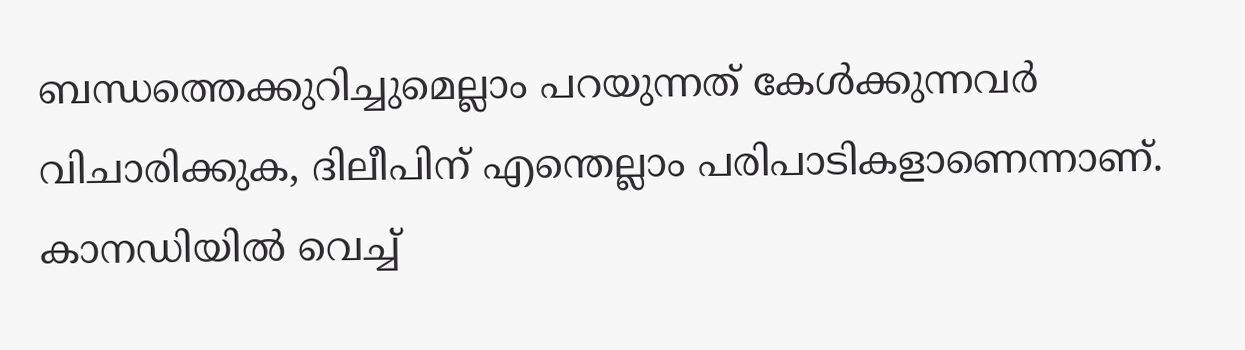ബന്ധത്തെക്കുറിച്ചുമെല്ലാം പറയുന്നത് കേള്‍ക്കുന്നവർ വിചാരിക്കുക, ദിലീപിന് എന്തെല്ലാം പരിപാടികളാണെന്നാണ്. കാനഡിയില്‍ വെച്ച്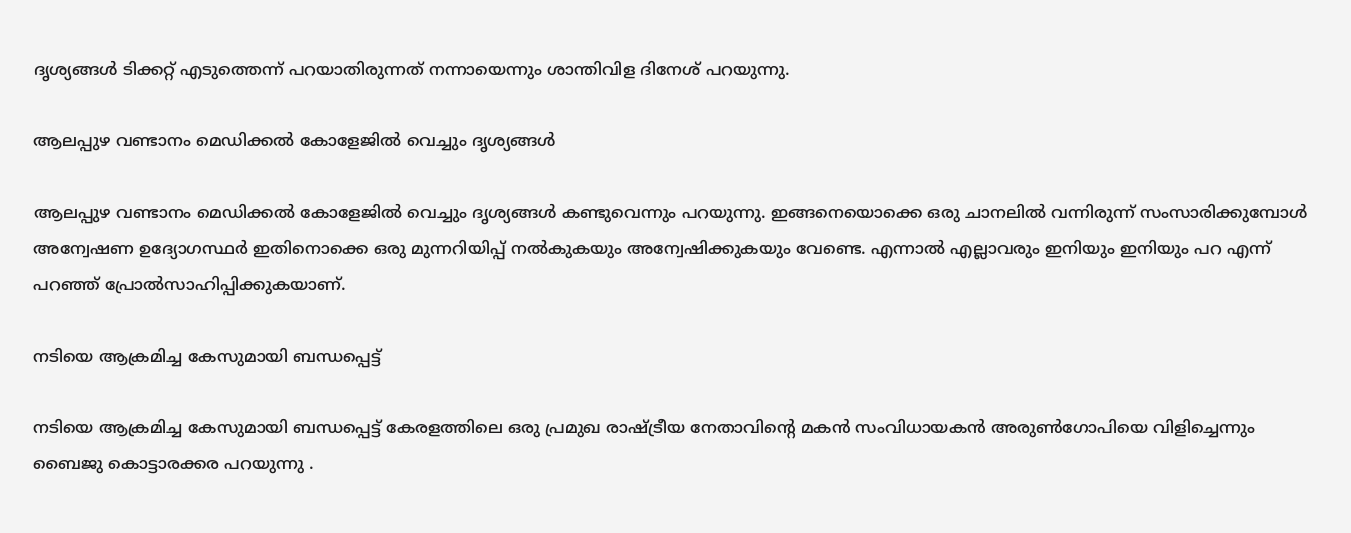ദൃശ്യങ്ങള്‍ ടിക്കറ്റ് എടുത്തെന്ന് പറയാതിരുന്നത് നന്നായെന്നും ശാന്തിവിള ദിനേശ് പറയുന്നു.

ആലപ്പുഴ വണ്ടാനം മെഡിക്കല്‍ കോളേജില്‍ വെച്ചും ദൃശ്യങ്ങള്‍

ആലപ്പുഴ വണ്ടാനം മെഡിക്കല്‍ കോളേജില്‍ വെച്ചും ദൃശ്യങ്ങള്‍ കണ്ടുവെന്നും പറയുന്നു. ഇങ്ങനെയൊക്കെ ഒരു ചാനലില്‍ വന്നിരുന്ന് സംസാരിക്കുമ്പോള്‍ അന്വേഷണ ഉദ്യോഗസ്ഥർ ഇതിനൊക്കെ ഒരു മുന്നറിയിപ്പ് നല്‍കുകയും അന്വേഷിക്കുകയും വേണ്ടെ. എന്നാല്‍ എല്ലാവരും ഇനിയും ഇനിയും പറ എന്ന് പറഞ്ഞ് പ്രോല്‍സാഹിപ്പിക്കുകയാണ്.

നടിയെ ആക്രമിച്ച കേസുമായി ബന്ധപ്പെട്ട്

നടിയെ ആക്രമിച്ച കേസുമായി ബന്ധപ്പെട്ട് കേരളത്തിലെ ഒരു പ്രമുഖ രാഷ്ട്രീയ നേതാവിന്റെ മകന്‍ സംവിധായകന്‍ അരുണ്‍ഗോപിയെ വിളിച്ചെന്നും ബൈജു കൊട്ടാരക്കര പറയുന്നു .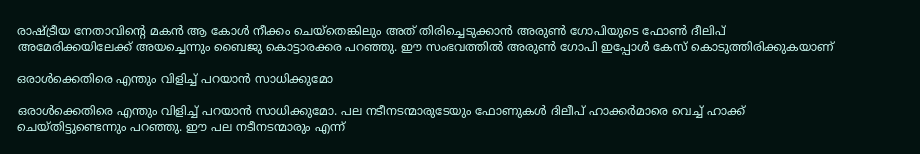രാഷ്ട്രീയ നേതാവിന്റെ മകന്‍ ആ കോള്‍ നീക്കം ചെയ്തെങ്കിലും അത് തിരിച്ചെടുക്കാന്‍ അരുണ്‍ ഗോപിയുടെ ഫോണ്‍ ദീലിപ് അമേരിക്കയിലേക്ക് അയച്ചെന്നും ബൈജു കൊട്ടാരക്കര പറഞ്ഞു. ഈ സംഭവത്തില്‍ അരുണ്‍ ഗോപി ഇപ്പോള്‍ കേസ് കൊടുത്തിരിക്കുകയാണ്

ഒരാള്‍ക്കെതിരെ എന്തും വിളിച്ച് പറയാന്‍ സാധിക്കുമോ

ഒരാള്‍ക്കെതിരെ എന്തും വിളിച്ച് പറയാന്‍ സാധിക്കുമോ. പല നടീനടന്മാരുടേയും ഫോണുകള്‍ ദിലീപ് ഹാക്കർമാരെ വെച്ച് ഹാക്ക് ചെയ്തിട്ടുണ്ടെന്നും പറഞ്ഞു. ഈ പല നടീനടന്മാരും എന്ന്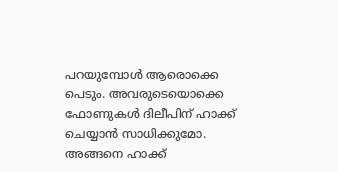പറയുമ്പോള്‍ ആരൊക്കെ പെടും. അവരുടെയൊക്കെ ഫോണുകള്‍ ദിലീപിന് ഹാക്ക് ചെയ്യാന്‍ സാധിക്കുമോ. അങ്ങനെ ഹാക്ക്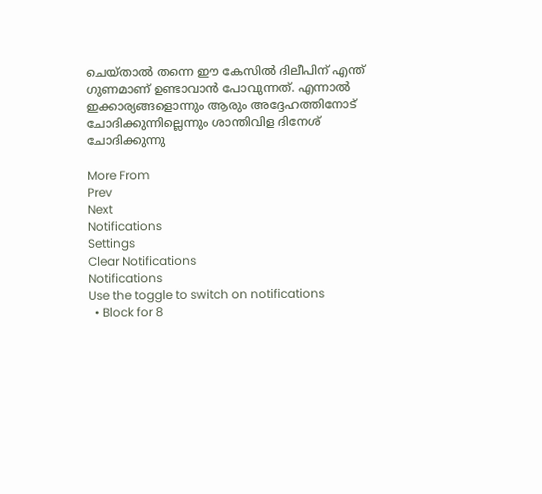ചെയ്താല്‍ തന്നെ ഈ കേസില്‍ ദിലീപിന് എന്ത് ഗുണമാണ് ഉണ്ടാവാന്‍ പോവുന്നത്. എന്നാല്‍ ഇക്കാര്യങ്ങളൊന്നും ആരും അദ്ദേഹത്തിനോട് ചോദിക്കുന്നില്ലെന്നും ശാന്തിവിള ദിനേശ് ചോദിക്കുന്നു

More From
Prev
Next
Notifications
Settings
Clear Notifications
Notifications
Use the toggle to switch on notifications
  • Block for 8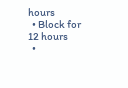hours
  • Block for 12 hours
  •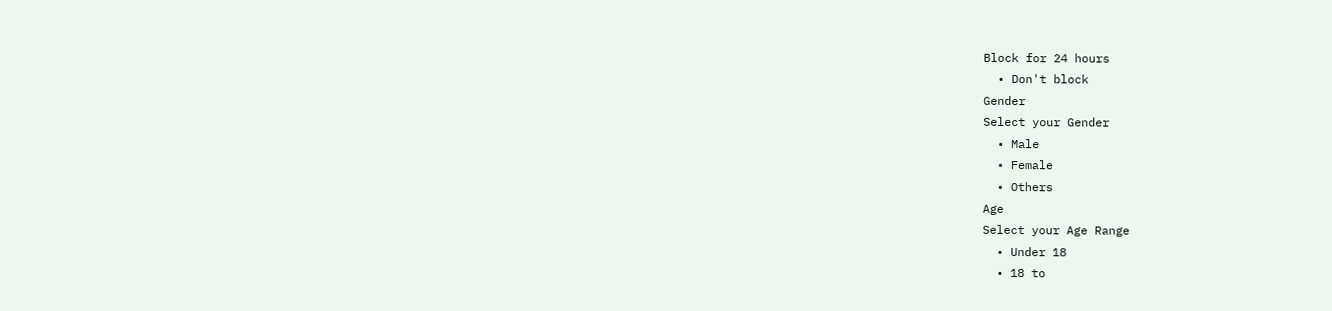Block for 24 hours
  • Don't block
Gender
Select your Gender
  • Male
  • Female
  • Others
Age
Select your Age Range
  • Under 18
  • 18 to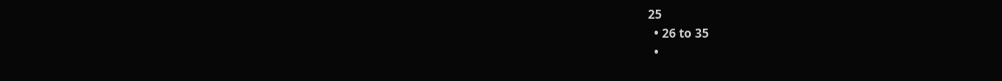25
  • 26 to 35
  •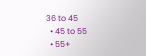36 to 45
  • 45 to 55
  • 55+